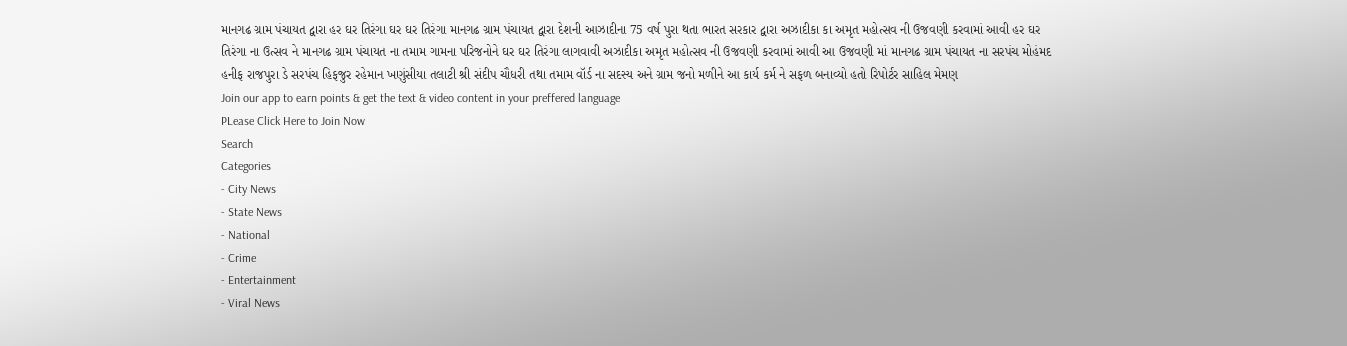માનગઢ ગ્રામ પંચાયત દ્વારા હર ઘર તિરંગા ઘર ઘર તિરંગા માનગઢ ગ્રામ પંચાયત દ્વારા દેશની આઝાદીના 75 વર્ષ પુરા થતા ભારત સરકાર દ્વારા અઝાદીકા કા અમૃત મહોત્સવ ની ઉજવણી કરવામાં આવી હર ઘર તિરંગા ના ઉત્સવ ને માનગઢ ગ્રામ પંચાયત ના તમામ ગામના પરિજનોને ઘર ઘર તિરંગા લાગવાવી અઝાદીકા અમૃત મહોત્સવ ની ઉજવણી કરવામાં આવી આ ઉજવણી માં માનગઢ ગ્રામ પંચાયત ના સરપંચ મોહંમદ હનીફ રાજપુરા ડે સરપંચ હિફજુર રહેમાન ખણુંસીયા તલાટી શ્રી સંદીપ ચૌધરી તથા તમામ વૉર્ડ ના સદસ્ય અને ગ્રામ જનો મળીને આ કાર્ય કર્મ ને સફળ બનાવ્યો હતો રિપોર્ટર સાહિલ મેમણ
Join our app to earn points & get the text & video content in your preffered language
PLease Click Here to Join Now
Search
Categories
- City News
- State News
- National
- Crime
- Entertainment
- Viral News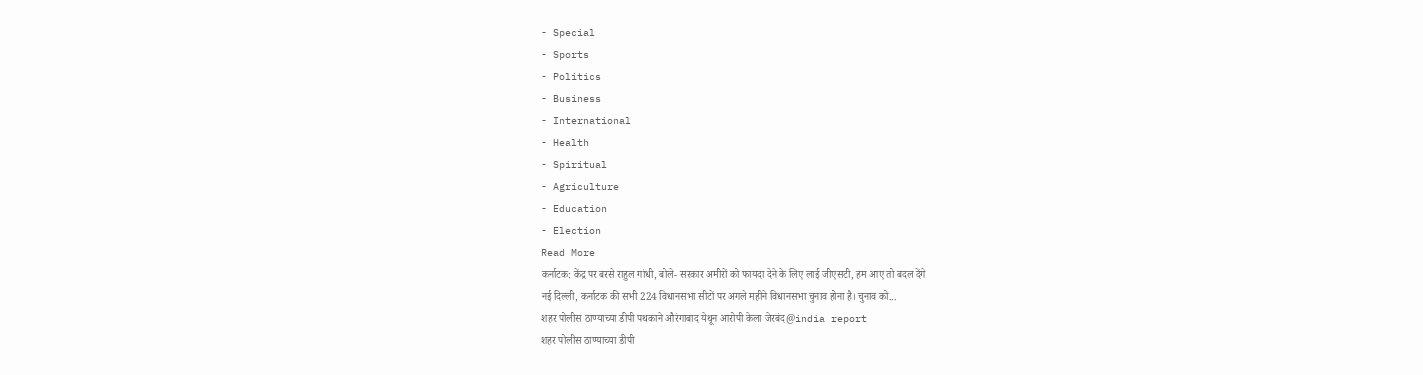- Special
- Sports
- Politics
- Business
- International
- Health
- Spiritual
- Agriculture
- Education
- Election
Read More
कर्नाटक: केंद्र पर बरसे राहुल गांधी, बोले- सरकार अमीरों को फायदा देने के लिए लाई जीएसटी, हम आए तो बदल देंगे
नई दिल्ली, कर्नाटक की सभी 224 विधानसभा सीटों पर अगले महीने विधानसभा चुनाव होना है। चुनाव को...
शहर पोलीस ठाण्याच्या डीपी पथकाने औरंगाबाद येथून आरोपी केला जेरबंद@india report
शहर पोलीस ठाण्याच्या डीपी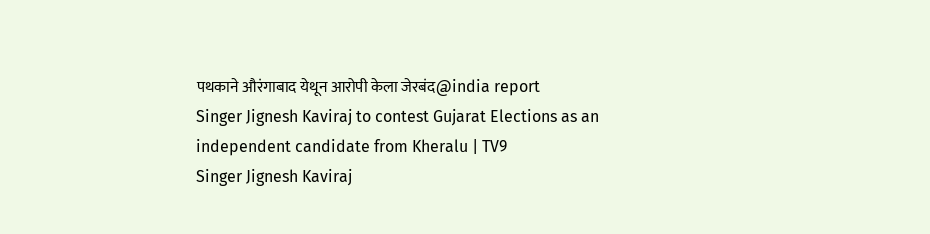पथकाने औरंगाबाद येथून आरोपी केला जेरबंद@india report
Singer Jignesh Kaviraj to contest Gujarat Elections as an independent candidate from Kheralu | TV9
Singer Jignesh Kaviraj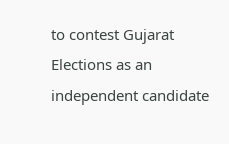to contest Gujarat Elections as an independent candidate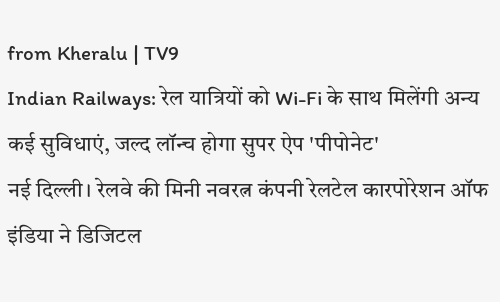from Kheralu | TV9
Indian Railways: रेल यात्रियों को Wi-Fi के साथ मिलेंगी अन्य कई सुविधाएं, जल्द लॉन्च होगा सुपर ऐप 'पीपोनेट'
नई दिल्ली। रेलवे की मिनी नवरत्न कंपनी रेलटेल कारपोरेशन ऑफ इंडिया ने डिजिटल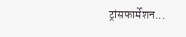ट्रांसफार्मेशन...